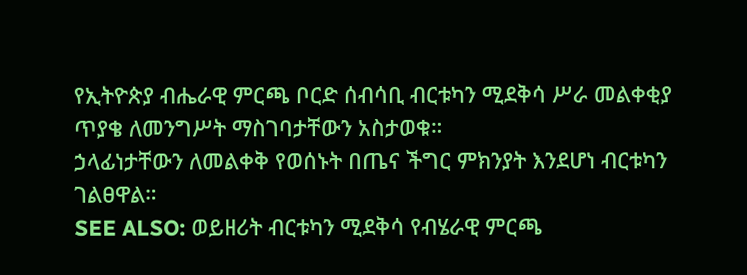የኢትዮጵያ ብሔራዊ ምርጫ ቦርድ ሰብሳቢ ብርቱካን ሚደቅሳ ሥራ መልቀቂያ ጥያቄ ለመንግሥት ማስገባታቸውን አስታወቁ።
ኃላፊነታቸውን ለመልቀቅ የወሰኑት በጤና ችግር ምክንያት እንደሆነ ብርቱካን ገልፀዋል።
SEE ALSO: ወይዘሪት ብርቱካን ሚደቅሳ የብሄራዊ ምርጫ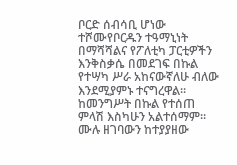ቦርድ ሰብሳቢ ሆነው ተሾሙየቦርዱን ተዓማኒነት በማሻሻልና የፖለቲካ ፓርቲዎችን እንቅስቃሴ በመደገፍ በኩል የተሣካ ሥራ አከናውኛለሁ ብለው እንደሚያምኑ ተናግረዋል።
ከመንግሥት በኩል የተሰጠ ምላሽ እስካሁን አልተሰማም።
ሙሉ ዘገባውን ከተያያዘው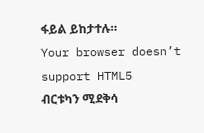ፋይል ይከታተሉ።
Your browser doesn’t support HTML5
ብርቱካን ሚደቅሳ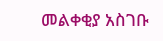መልቀቂያ አስገቡ